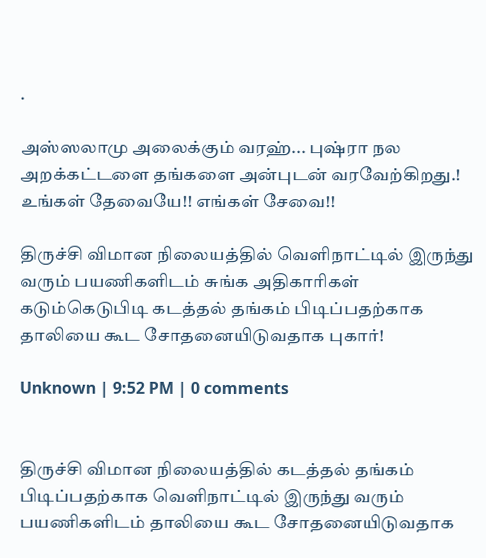.

அஸ்ஸலாமு அலைக்கும் வரஹ்... புஷ்ரா நல அறக்கட்டளை தங்களை அன்புடன் வரவேற்கிறது.! உங்கள் தேவையே!! எங்கள் சேவை!!

திருச்சி விமான நிலையத்தில் வெளிநாட்டில் இருந்து வரும் பயணிகளிடம் சுங்க அதிகாரிகள் கடும்கெடுபிடி கடத்தல் தங்கம் பிடிப்பதற்காக தாலியை கூட சோதனையிடுவதாக புகார்!

Unknown | 9:52 PM | 0 comments


திருச்சி விமான நிலையத்தில் கடத்தல் தங்கம் பிடிப்பதற்காக வெளிநாட்டில் இருந்து வரும் பயணிகளிடம் தாலியை கூட சோதனையிடுவதாக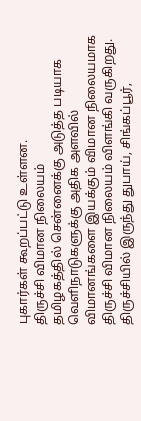புகார்கள் கூறப்பட்டு உள்ளன.
திருச்சி விமான நிலையம்
தமிழகத்தில் சென்னைக்கு அடுத்த படியாக வெளிநாடுகளுக்கு அதிக அளவில் விமானங்களை இயக்கும் விமான நிலையமாக திருச்சி விமான நிலையம் விளங்கி வருகிறது. திருச்சியில் இருந்து துபாய், சிங்கப்பூர்,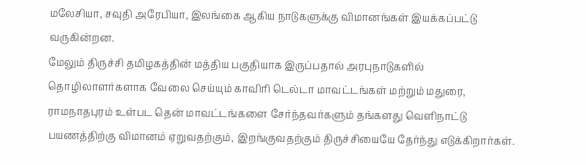மலேசியா, சவுதி அரேபியா, இலங்கை ஆகிய நாடுகளுக்கு விமானங்கள் இயக்கப்பட்டு வருகின்றன.
மேலும் திருச்சி தமிழகத்தின் மத்திய பகுதியாக இருப்பதால் அரபுநாடுகளில் தொழிலாளர்களாக வேலை செய்யும் காவிரி டெல்டா மாவட்டங்கள் மற்றும் மதுரை, ராமநாதபுரம் உள்பட தென் மாவட்டங்களை சேர்ந்தவர்களும் தங்களது வெளிநாட்டு பயணத்திற்கு விமானம் ஏறுவதற்கும், இறங்குவதற்கும் திருச்சியையே தேர்ந்து எடுக்கிறார்கள்.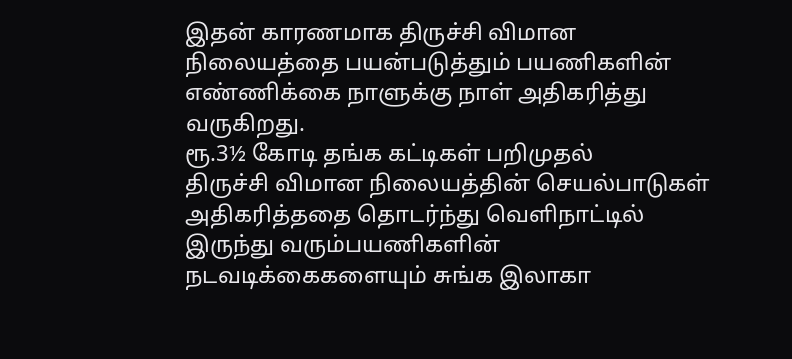இதன் காரணமாக திருச்சி விமான நிலையத்தை பயன்படுத்தும் பயணிகளின் எண்ணிக்கை நாளுக்கு நாள் அதிகரித்து வருகிறது.
ரூ.3½ கோடி தங்க கட்டிகள் பறிமுதல்
திருச்சி விமான நிலையத்தின் செயல்பாடுகள் அதிகரித்ததை தொடர்ந்து வெளிநாட்டில் இருந்து வரும்பயணிகளின் நடவடிக்கைகளையும் சுங்க இலாகா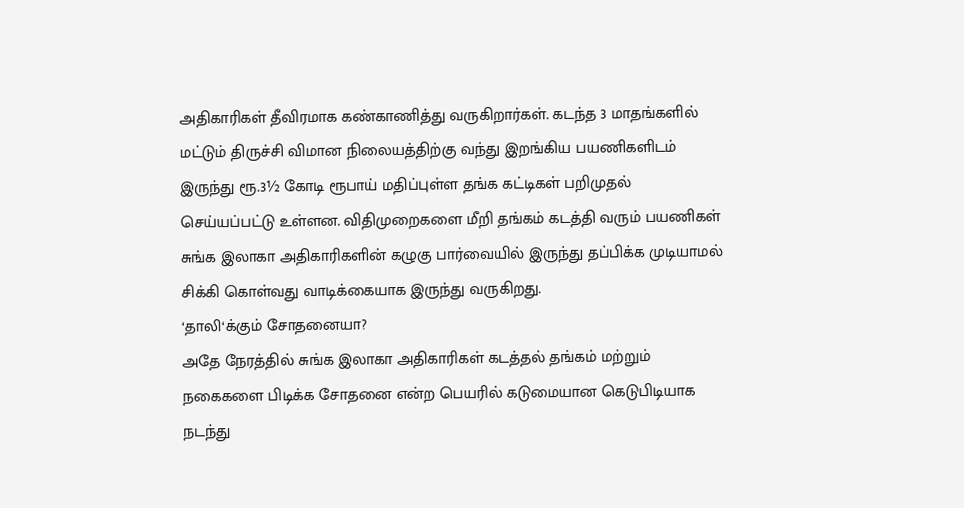அதிகாரிகள் தீவிரமாக கண்காணித்து வருகிறார்கள். கடந்த 3 மாதங்களில் மட்டும் திருச்சி விமான நிலையத்திற்கு வந்து இறங்கிய பயணிகளிடம் இருந்து ரூ.3½ கோடி ரூபாய் மதிப்புள்ள தங்க கட்டிகள் பறிமுதல் செய்யப்பட்டு உள்ளன. விதிமுறைகளை மீறி தங்கம் கடத்தி வரும் பயணிகள் சுங்க இலாகா அதிகாரிகளின் கழுகு பார்வையில் இருந்து தப்பிக்க முடியாமல் சிக்கி கொள்வது வாடிக்கையாக இருந்து வருகிறது.
‘தாலி‘க்கும் சோதனையா?
அதே நேரத்தில் சுங்க இலாகா அதிகாரிகள் கடத்தல் தங்கம் மற்றும் நகைகளை பிடிக்க சோதனை என்ற பெயரில் கடுமையான கெடுபிடியாக நடந்து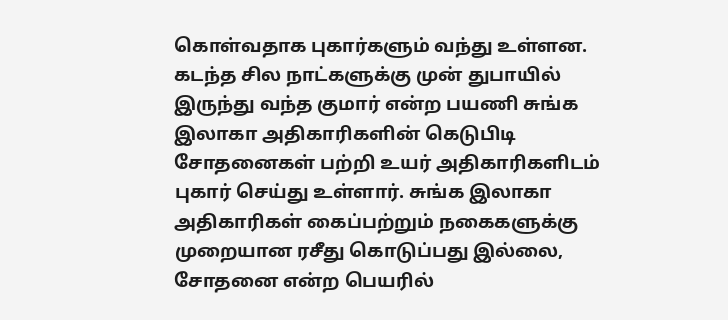கொள்வதாக புகார்களும் வந்து உள்ளன. கடந்த சில நாட்களுக்கு முன் துபாயில் இருந்து வந்த குமார் என்ற பயணி சுங்க இலாகா அதிகாரிகளின் கெடுபிடி சோதனைகள் பற்றி உயர் அதிகாரிகளிடம் புகார் செய்து உள்ளார். சுங்க இலாகா அதிகாரிகள் கைப்பற்றும் நகைகளுக்கு முறையான ரசீது கொடுப்பது இல்லை, சோதனை என்ற பெயரில்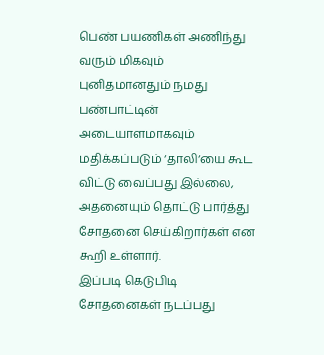பெண் பயணிகள் அணிந்து வரும் மிகவும் புனிதமானதும் நமது பண்பாட்டின் அடையாளமாகவும் மதிக்கப்படும் ‘தாலி‘யை கூட விட்டு வைப்பது இல்லை, அதனையும் தொட்டு பார்த்து சோதனை செய்கிறார்கள் என கூறி உள்ளார்.
இப்படி கெடுபிடி சோதனைகள் நடப்பது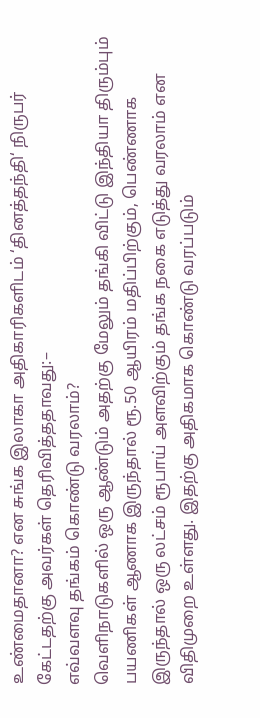உண்மைதானா? என சுங்க இலாகா அதிகாரிகளிடம் ‘தினத்தந்தி‘ நிருபர் கேட்டதற்கு அவர்கள் தெரிவித்ததாவது:–
எவ்வளவு தங்கம் கொண்டு வரலாம்?
வெளிநாடுகளில் ஒரு ஆண்டும் அதற்கு மேலும் தங்கி விட்டு இந்தியா திரும்பும் பயணிகள் ஆணாக இருந்தால் ரூ.50 ஆயிரம் மதிப்பிற்கும், பெண்ணாக இருந்தால் ஒரு லட்சம் ரூபாய் அளவிற்கும் தங்க நகை எடுத்து வரலாம் என விதிமுறை உள்ளது. இதற்கு அதிகமாக கொண்டு வரப்படும்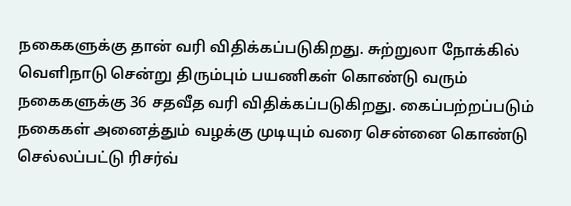நகைகளுக்கு தான் வரி விதிக்கப்படுகிறது. சுற்றுலா நோக்கில் வெளிநாடு சென்று திரும்பும் பயணிகள் கொண்டு வரும் நகைகளுக்கு 36 சதவீத வரி விதிக்கப்படுகிறது. கைப்பற்றப்படும் நகைகள் அனைத்தும் வழக்கு முடியும் வரை சென்னை கொண்டு செல்லப்பட்டு ரிசர்வ்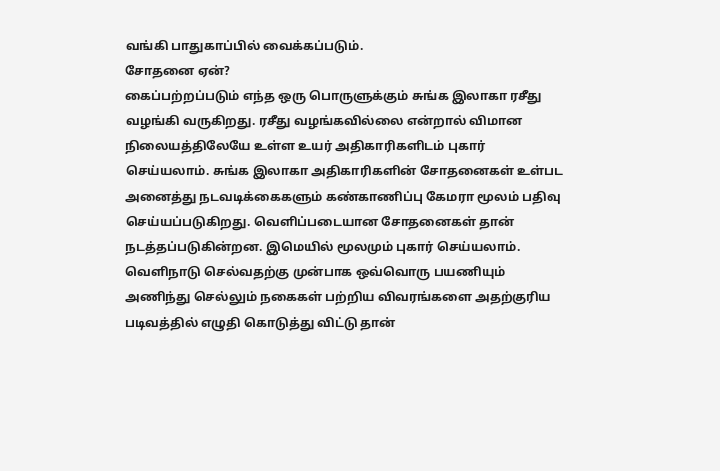வங்கி பாதுகாப்பில் வைக்கப்படும்.
சோதனை ஏன்?
கைப்பற்றப்படும் எந்த ஒரு பொருளுக்கும் சுங்க இலாகா ரசீது வழங்கி வருகிறது. ரசீது வழங்கவில்லை என்றால் விமான நிலையத்திலேயே உள்ள உயர் அதிகாரிகளிடம் புகார் செய்யலாம். சுங்க இலாகா அதிகாரிகளின் சோதனைகள் உள்பட அனைத்து நடவடிக்கைகளும் கண்காணிப்பு கேமரா மூலம் பதிவு செய்யப்படுகிறது. வெளிப்படையான சோதனைகள் தான் நடத்தப்படுகின்றன. இமெயில் மூலமும் புகார் செய்யலாம். வெளிநாடு செல்வதற்கு முன்பாக ஒவ்வொரு பயணியும் அணிந்து செல்லும் நகைகள் பற்றிய விவரங்களை அதற்குரிய படிவத்தில் எழுதி கொடுத்து விட்டு தான்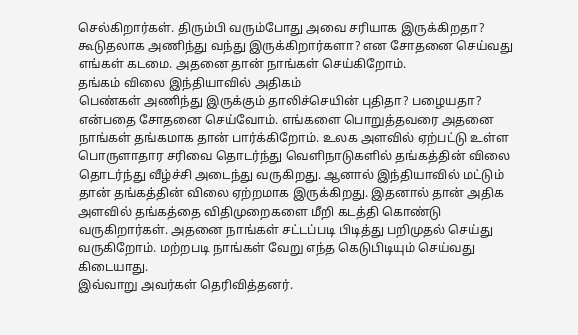செல்கிறார்கள். திரும்பி வரும்போது அவை சரியாக இருக்கிறதா? கூடுதலாக அணிந்து வந்து இருக்கிறார்களா? என சோதனை செய்வது எங்கள் கடமை. அதனை தான் நாங்கள் செய்கிறோம்.
தங்கம் விலை இந்தியாவில் அதிகம்
பெண்கள் அணிந்து இருக்கும் தாலிச்செயின் புதிதா? பழையதா? என்பதை சோதனை செய்வோம். எங்களை பொறுத்தவரை அதனை நாங்கள் தங்கமாக தான் பார்க்கிறோம். உலக அளவில் ஏற்பட்டு உள்ள பொருளாதார சரிவை தொடர்ந்து வெளிநாடுகளில் தங்கத்தின் விலை தொடர்ந்து வீழ்ச்சி அடைந்து வருகிறது. ஆனால் இந்தியாவில் மட்டும் தான் தங்கத்தின் விலை ஏற்றமாக இருக்கிறது. இதனால் தான் அதிக அளவில் தங்கத்தை விதிமுறைகளை மீறி கடத்தி கொண்டு வருகிறார்கள். அதனை நாங்கள் சட்டப்படி பிடித்து பறிமுதல் செய்து வருகிறோம். மற்றபடி நாங்கள் வேறு எந்த கெடுபிடியும் செய்வது கிடையாது.
இவ்வாறு அவர்கள் தெரிவித்தனர்.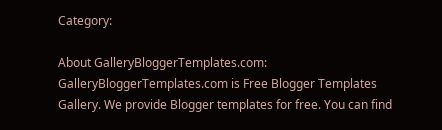Category:

About GalleryBloggerTemplates.com:
GalleryBloggerTemplates.com is Free Blogger Templates Gallery. We provide Blogger templates for free. You can find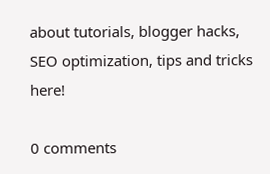about tutorials, blogger hacks, SEO optimization, tips and tricks here!

0 comments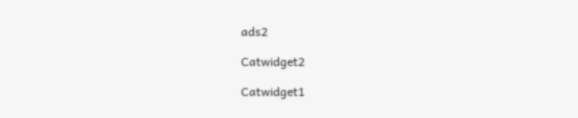ads2

Catwidget2

Catwidget1